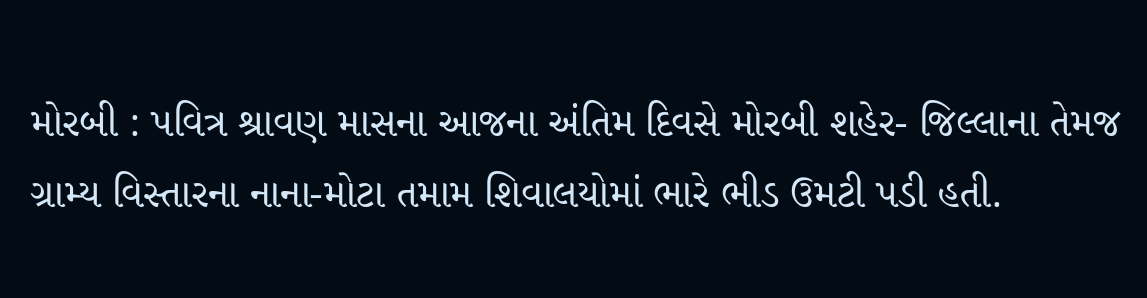મોરબી : પવિત્ર શ્રાવણ માસના આજના અંતિમ દિવસે મોરબી શહેર- જિલ્લાના તેમજ ગ્રામ્ય વિસ્તારના નાના-મોટા તમામ શિવાલયોમાં ભારે ભીડ ઉમટી પડી હતી.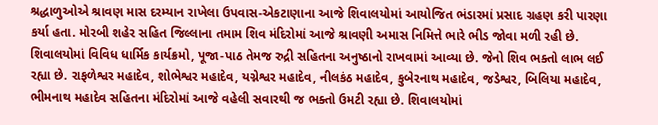શ્રદ્ધાળુઓએ શ્રાવણ માસ દરમ્યાન રાખેલા ઉપવાસ-એકટાણાના આજે શિવાલયોમાં આયોજિત ભંડારમાં પ્રસાદ ગ્રહણ કરી પારણા કર્યા હતા. મોરબી શહેર સહિત જિલ્લાના તમામ શિવ મંદિરોમાં આજે શ્રાવણી અમાસ નિમિત્તે ભારે ભીડ જોવા મળી રહી છે. શિવાલયોમાં વિવિધ ધાર્મિક કાર્યક્રમો, પૂજા-પાઠ તેમજ રુદ્રી સહિતના અનુષ્ઠાનો રાખવામાં આવ્યા છે. જેનો શિવ ભક્તો લાભ લઈ રહ્યા છે. રાફળેશ્વર મહાદેવ, શોભેશ્વર મહાદેવ, યગ્નેશ્વર મહાદેવ, નીલકંઠ મહાદેવ, કુબેરનાથ મહાદેવ, જડેશ્વર, બિલિયા મહાદેવ, ભીમનાથ મહાદેવ સહિતના મંદિરોમાં આજે વહેલી સવારથી જ ભક્તો ઉમટી રહ્યા છે. શિવાલયોમાં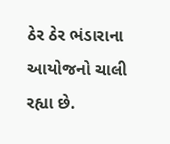ઠેર ઠેર ભંડારાના આયોજનો ચાલી રહ્યા છે.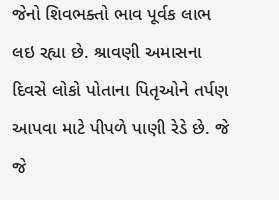જેનો શિવભક્તો ભાવ પૂર્વક લાભ લઇ રહ્યા છે. શ્રાવણી અમાસના દિવસે લોકો પોતાના પિતૃઓને તર્પણ આપવા માટે પીપળે પાણી રેડે છે. જે જે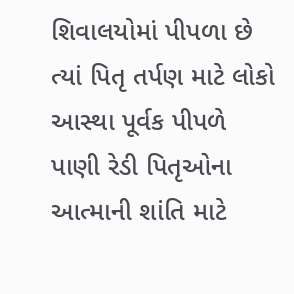શિવાલયોમાં પીપળા છે ત્યાં પિતૃ તર્પણ માટે લોકો આસ્થા પૂર્વક પીપળે પાણી રેડી પિતૃઓના આત્માની શાંતિ માટે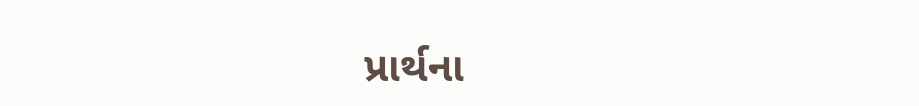પ્રાર્થના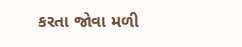કરતા જોવા મળી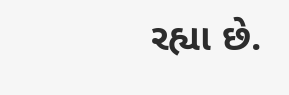રહ્યા છે.